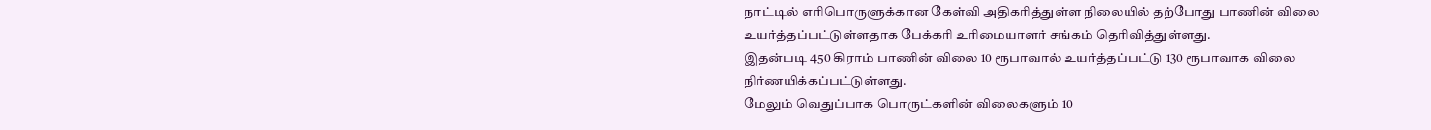நாட்டில் எரிபொருளுக்கான கேள்வி அதிகரித்துள்ள நிலையில் தற்போது பாணின் விலை உயர்த்தப்பட்டுள்ளதாக பேக்கரி உரிமையாளர் சங்கம் தெரிவித்துள்ளது.
இதன்படி 450 கிராம் பாணின் விலை 10 ரூபாவால் உயர்த்தப்பட்டு 130 ரூபாவாக விலை நிர்ணயிக்கப்பட்டுள்ளது.
மேலும் வெதுப்பாக பொருட்களின் விலைகளும் 10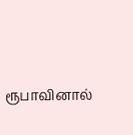ரூபாவினால்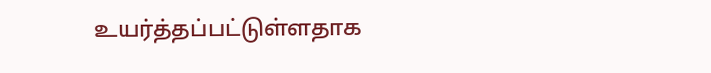உயர்த்தப்பட்டுள்ளதாக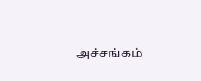அச்சங்கம்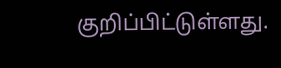குறிப்பிட்டுள்ளது.